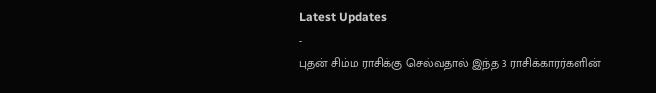Latest Updates
-
புதன் சிம்ம ராசிக்கு செல்வதால் இந்த 3 ராசிக்காரர்களின்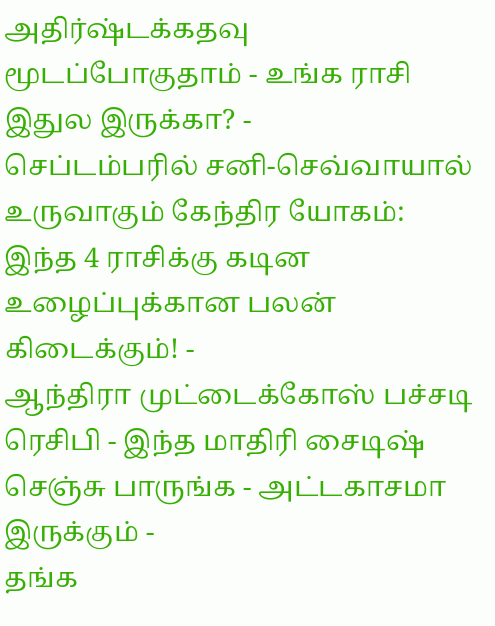அதிர்ஷ்டக்கதவு மூடப்போகுதாம் - உங்க ராசி இதுல இருக்கா? -
செப்டம்பரில் சனி-செவ்வாயால் உருவாகும் கேந்திர யோகம்: இந்த 4 ராசிக்கு கடின உழைப்புக்கான பலன் கிடைக்கும்! -
ஆந்திரா முட்டைக்கோஸ் பச்சடி ரெசிபி - இந்த மாதிரி சைடிஷ் செஞ்சு பாருங்க - அட்டகாசமா இருக்கும் -
தங்க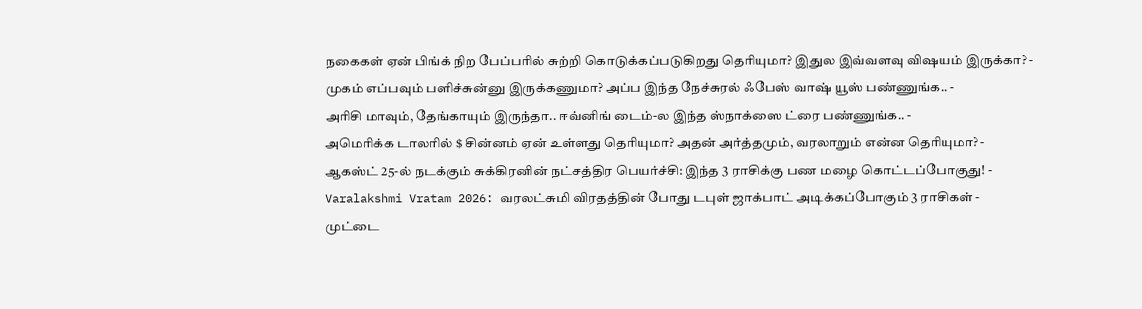நகைகள் ஏன் பிங்க் நிற பேப்பரில் சுற்றி கொடுக்கப்படுகிறது தெரியுமா? இதுல இவ்வளவு விஷயம் இருக்கா? -
முகம் எப்பவும் பளிச்சுன்னு இருக்கணுமா? அப்ப இந்த நேச்சுரல் ஃபேஸ் வாஷ் யூஸ் பண்ணுங்க.. -
அரிசி மாவும், தேங்காயும் இருந்தா.. ஈவ்னிங் டைம்-ல இந்த ஸ்நாக்ஸை ட்ரை பண்ணுங்க.. -
அமெரிக்க டாலரில் $ சின்னம் ஏன் உள்ளது தெரியுமா? அதன் அர்த்தமும், வரலாறும் என்ன தெரியுமா? -
ஆகஸ்ட் 25-ல் நடக்கும் சுக்கிரனின் நட்சத்திர பெயர்ச்சி: இந்த 3 ராசிக்கு பண மழை கொட்டப்போகுது! -
Varalakshmi Vratam 2026: வரலட்சுமி விரதத்தின் போது டபுள் ஜாக்பாட் அடிக்கப்போகும் 3 ராசிகள் -
முட்டை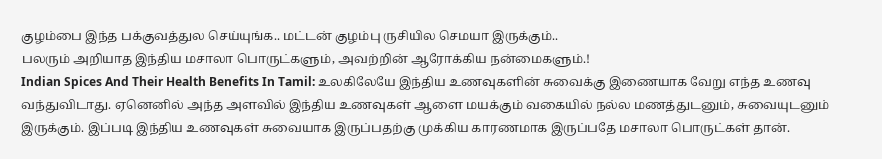குழம்பை இந்த பக்குவத்துல செய்யுங்க.. மட்டன் குழம்பு ருசியில செமயா இருக்கும்..
பலரும் அறியாத இந்திய மசாலா பொருட்களும், அவற்றின் ஆரோக்கிய நன்மைகளும்.!
Indian Spices And Their Health Benefits In Tamil: உலகிலேயே இந்திய உணவுகளின் சுவைக்கு இணையாக வேறு எந்த உணவு வந்துவிடாது. ஏனெனில் அந்த அளவில் இந்திய உணவுகள் ஆளை மயக்கும் வகையில் நல்ல மணத்துடனும், சுவையுடனும் இருக்கும். இப்படி இந்திய உணவுகள் சுவையாக இருப்பதற்கு முக்கிய காரணமாக இருப்பதே மசாலா பொருட்கள் தான்.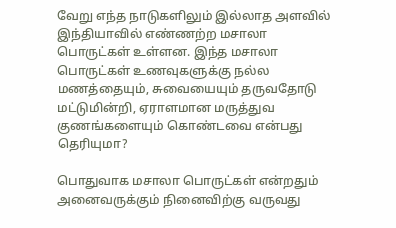வேறு எந்த நாடுகளிலும் இல்லாத அளவில் இந்தியாவில் எண்ணற்ற மசாலா பொருட்கள் உள்ளன. இந்த மசாலா பொருட்கள் உணவுகளுக்கு நல்ல மணத்தையும், சுவையையும் தருவதோடு மட்டுமின்றி, ஏராளமான மருத்துவ குணங்களையும் கொண்டவை என்பது தெரியுமா?

பொதுவாக மசாலா பொருட்கள் என்றதும் அனைவருக்கும் நினைவிற்கு வருவது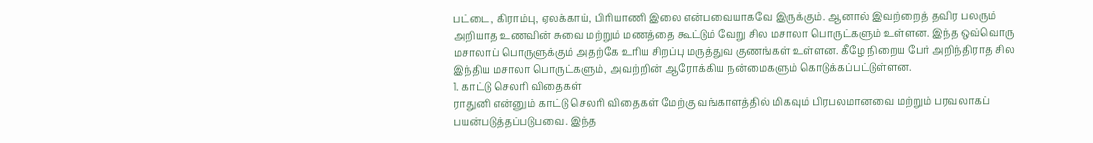பட்டை, கிராம்பு, ஏலக்காய், பிரியாணி இலை என்பவையாகவே இருக்கும். ஆனால் இவற்றைத் தவிர பலரும் அறியாத உணவின் சுவை மற்றும் மணத்தை கூட்டும் வேறு சில மசாலா பொருட்களும் உள்ளன. இந்த ஒவ்வொரு மசாலாப் பொருளுக்கும் அதற்கே உரிய சிறப்பு மருத்துவ குணங்கள் உள்ளன. கீழே நிறைய பேர் அறிந்திராத சில இந்திய மசாலா பொருட்களும், அவற்றின் ஆரோக்கிய நன்மைகளும் கொடுக்கப்பட்டுள்ளன.
1. காட்டு செலரி விதைகள்
ராதுனி என்னும் காட்டு செலரி விதைகள் மேற்கு வங்காளத்தில் மிகவும் பிரபலமானவை மற்றும் பரவலாகப் பயன்படுத்தப்படுபவை. இந்த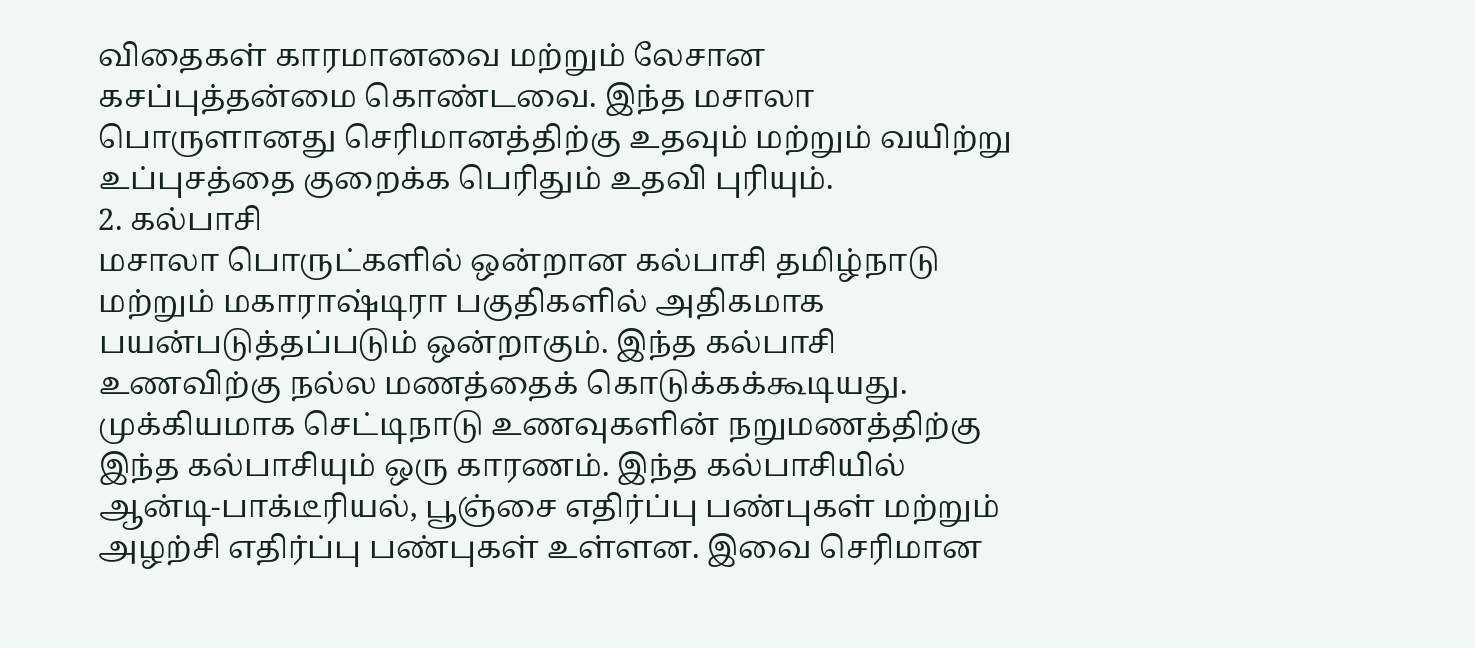விதைகள் காரமானவை மற்றும் லேசான கசப்புத்தன்மை கொண்டவை. இந்த மசாலா பொருளானது செரிமானத்திற்கு உதவும் மற்றும் வயிற்று உப்புசத்தை குறைக்க பெரிதும் உதவி புரியும்.
2. கல்பாசி
மசாலா பொருட்களில் ஒன்றான கல்பாசி தமிழ்நாடு மற்றும் மகாராஷ்டிரா பகுதிகளில் அதிகமாக பயன்படுத்தப்படும் ஒன்றாகும். இந்த கல்பாசி உணவிற்கு நல்ல மணத்தைக் கொடுக்கக்கூடியது. முக்கியமாக செட்டிநாடு உணவுகளின் நறுமணத்திற்கு இந்த கல்பாசியும் ஒரு காரணம். இந்த கல்பாசியில் ஆன்டி-பாக்டீரியல், பூஞ்சை எதிர்ப்பு பண்புகள் மற்றும் அழற்சி எதிர்ப்பு பண்புகள் உள்ளன. இவை செரிமான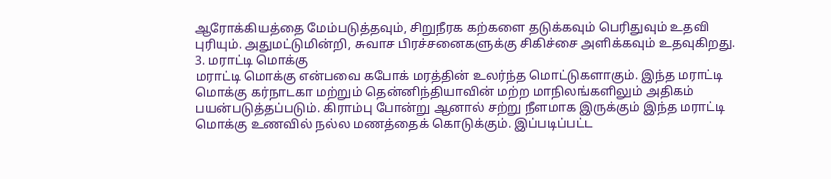ஆரோக்கியத்தை மேம்படுத்தவும், சிறுநீரக கற்களை தடுக்கவும் பெரிதுவும் உதவி புரியும். அதுமட்டுமின்றி, சுவாச பிரச்சனைகளுக்கு சிகிச்சை அளிக்கவும் உதவுகிறது.
3. மராட்டி மொக்கு
மராட்டி மொக்கு என்பவை கபோக் மரத்தின் உலர்ந்த மொட்டுகளாகும். இந்த மராட்டி மொக்கு கர்நாடகா மற்றும் தென்னிந்தியாவின் மற்ற மாநிலங்களிலும் அதிகம் பயன்படுத்தப்படும். கிராம்பு போன்று ஆனால் சற்று நீளமாக இருக்கும் இந்த மராட்டி மொக்கு உணவில் நல்ல மணத்தைக் கொடுக்கும். இப்படிப்பட்ட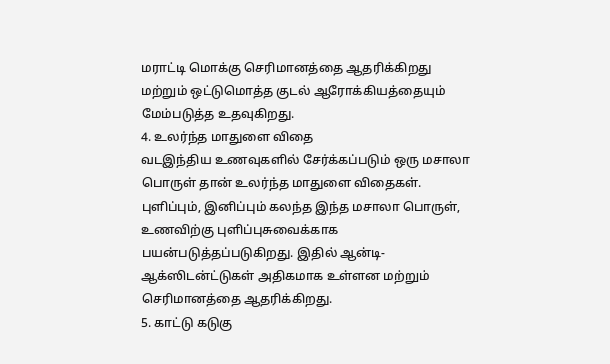மராட்டி மொக்கு செரிமானத்தை ஆதரிக்கிறது மற்றும் ஒட்டுமொத்த குடல் ஆரோக்கியத்தையும் மேம்படுத்த உதவுகிறது.
4. உலர்ந்த மாதுளை விதை
வடஇந்திய உணவுகளில் சேர்க்கப்படும் ஒரு மசாலா பொருள் தான் உலர்ந்த மாதுளை விதைகள். புளிப்பும், இனிப்பும் கலந்த இந்த மசாலா பொருள், உணவிற்கு புளிப்புசுவைக்காக பயன்படுத்தப்படுகிறது. இதில் ஆன்டி-ஆக்ஸிடன்ட்டுகள் அதிகமாக உள்ளன மற்றும் செரிமானத்தை ஆதரிக்கிறது.
5. காட்டு கடுகு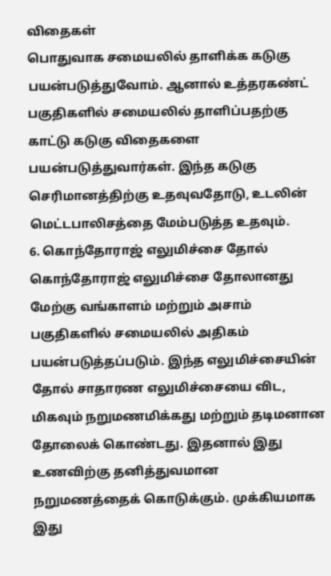விதைகள்
பொதுவாக சமையலில் தாளிக்க கடுகு பயன்படுத்துவோம். ஆனால் உத்தரகண்ட் பகுதிகளில் சமையலில் தாளிப்பதற்கு காட்டு கடுகு விதைகளை பயன்படுத்துவார்கள். இந்த கடுகு செரிமானத்திற்கு உதவுவதோடு, உடலின் மெட்டபாலிசத்தை மேம்படுத்த உதவும்.
6. கொந்தோராஜ் எலுமிச்சை தோல்
கொந்தோராஜ் எலுமிச்சை தோலானது மேற்கு வங்காளம் மற்றும் அசாம் பகுதிகளில் சமையலில் அதிகம் பயன்படுத்தப்படும். இந்த எலுமிச்சையின் தோல் சாதாரண எலுமிச்சையை விட, மிகவும் நறுமணமிக்கது மற்றும் தடிமனான தோலைக் கொண்டது. இதனால் இது உணவிற்கு தனித்துவமான நறுமணத்தைக் கொடுக்கும். முக்கியமாக இது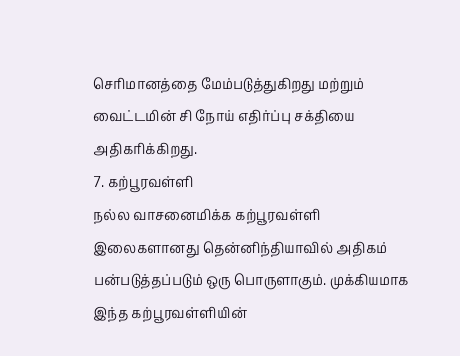செரிமானத்தை மேம்படுத்துகிறது மற்றும் வைட்டமின் சி நோய் எதிர்ப்பு சக்தியை அதிகரிக்கிறது.
7. கற்பூரவள்ளி
நல்ல வாசனைமிக்க கற்பூரவள்ளி இலைகளானது தென்னிந்தியாவில் அதிகம் பன்படுத்தப்படும் ஒரு பொருளாகும். முக்கியமாக இந்த கற்பூரவள்ளியின்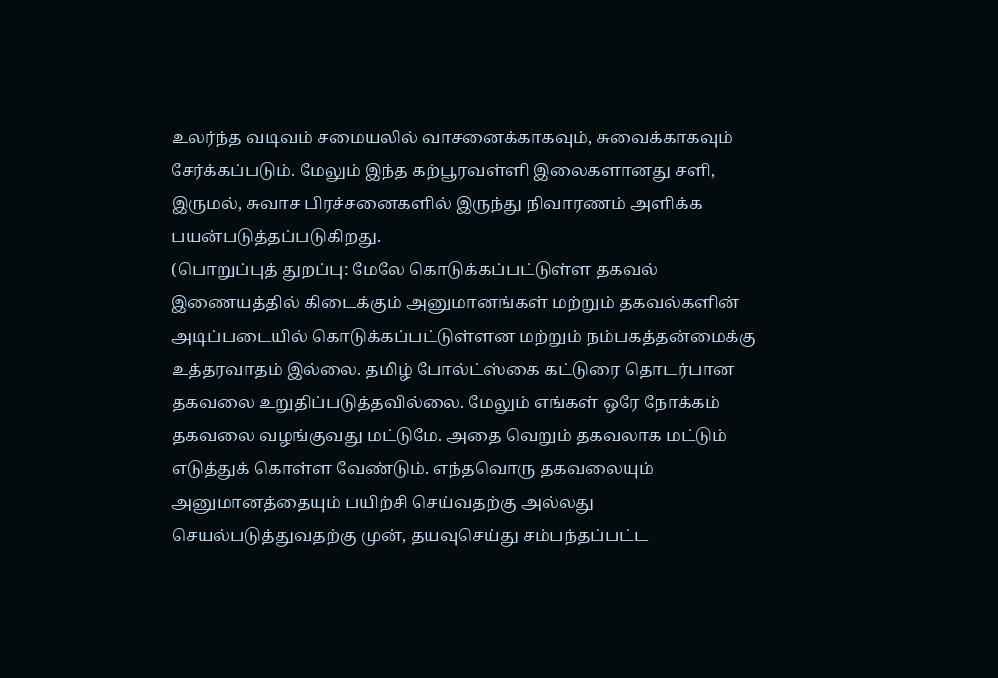உலர்ந்த வடிவம் சமையலில் வாசனைக்காகவும், சுவைக்காகவும் சேர்க்கப்படும். மேலும் இந்த கற்பூரவள்ளி இலைகளானது சளி, இருமல், சுவாச பிரச்சனைகளில் இருந்து நிவாரணம் அளிக்க பயன்படுத்தப்படுகிறது.
(பொறுப்புத் துறப்பு: மேலே கொடுக்கப்பட்டுள்ள தகவல் இணையத்தில் கிடைக்கும் அனுமானங்கள் மற்றும் தகவல்களின் அடிப்படையில் கொடுக்கப்பட்டுள்ளன மற்றும் நம்பகத்தன்மைக்கு உத்தரவாதம் இல்லை. தமிழ் போல்ட்ஸ்கை கட்டுரை தொடர்பான தகவலை உறுதிப்படுத்தவில்லை. மேலும் எங்கள் ஒரே நோக்கம் தகவலை வழங்குவது மட்டுமே. அதை வெறும் தகவலாக மட்டும் எடுத்துக் கொள்ள வேண்டும். எந்தவொரு தகவலையும் அனுமானத்தையும் பயிற்சி செய்வதற்கு அல்லது செயல்படுத்துவதற்கு முன், தயவுசெய்து சம்பந்தப்பட்ட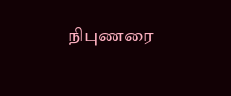நிபுணரை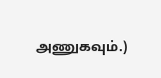அணுகவும்.)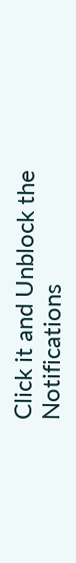Click it and Unblock the Notifications